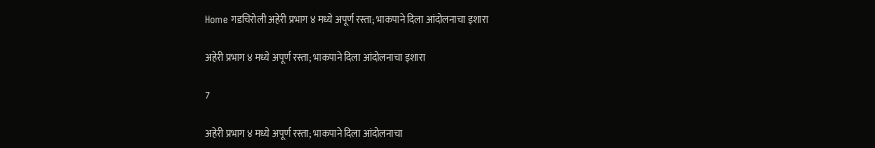Home गडचिरोली अहेरी प्रभाग ४ मध्ये अपूर्ण रस्ता; भाकपाने दिला आंदोलनाचा इशारा

अहेरी प्रभाग ४ मध्ये अपूर्ण रस्ता; भाकपाने दिला आंदोलनाचा इशारा

7

अहेरी प्रभाग ४ मध्ये अपूर्ण रस्ता; भाकपाने दिला आंदोलनाचा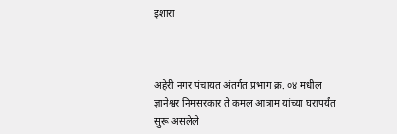इशारा



अहेरी नगर पंचायत अंतर्गत प्रभाग क्र. ०४ मधील ज्ञानेश्वर निमसरकार ते कमल आत्राम यांच्या घरापर्यंत सुरू असलेले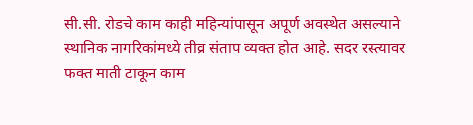सी.सी. रोडचे काम काही महिन्यांपासून अपूर्ण अवस्थेत असल्याने स्थानिक नागरिकांमध्ये तीव्र संताप व्यक्त होत आहे. सदर रस्त्यावर फक्त माती टाकून काम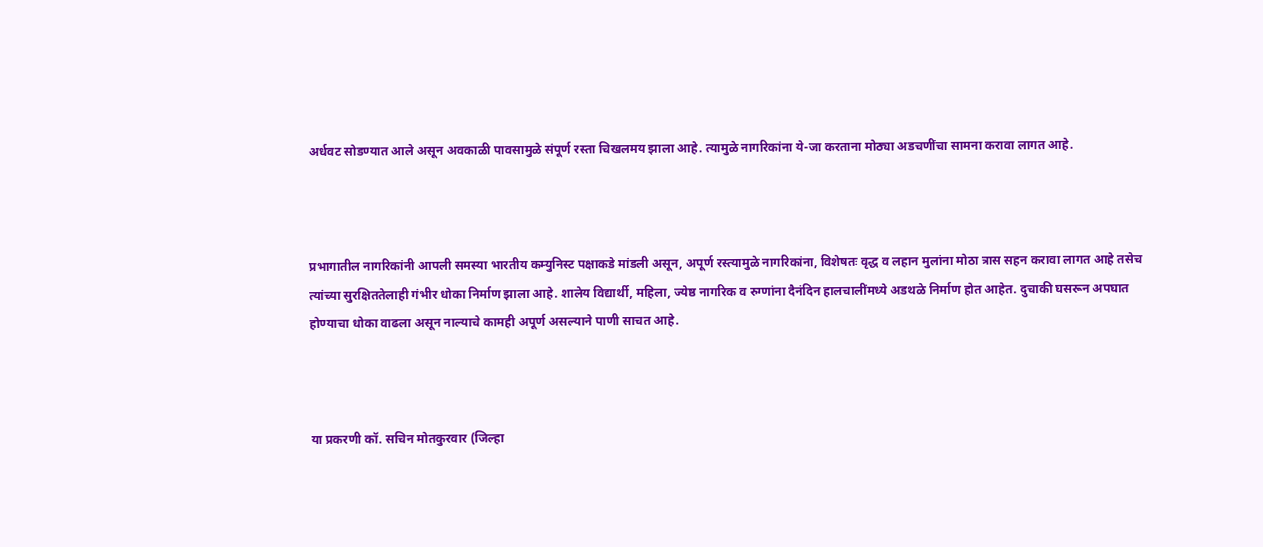अर्धवट सोडण्यात आले असून अवकाळी पावसामुळे संपूर्ण रस्ता चिखलमय झाला आहे. त्यामुळे नागरिकांना ये-जा करताना मोठ्या अडचणींचा सामना करावा लागत आहे.



प्रभागातील नागरिकांनी आपली समस्या भारतीय कम्युनिस्ट पक्षाकडे मांडली असून, अपूर्ण रस्त्यामुळे नागरिकांना, विशेषतः वृद्ध व लहान मुलांना मोठा त्रास सहन करावा लागत आहे तसेच त्यांच्या सुरक्षिततेलाही गंभीर धोका निर्माण झाला आहे. शालेय विद्यार्थी, महिला, ज्येष्ठ नागरिक व रुग्णांना दैनंदिन हालचालींमध्ये अडथळे निर्माण होत आहेत. दुचाकी घसरून अपघात होण्याचा धोका वाढला असून नाल्याचे कामही अपूर्ण असल्याने पाणी साचत आहे.



या प्रकरणी कॉ. सचिन मोतकुरवार (जिल्हा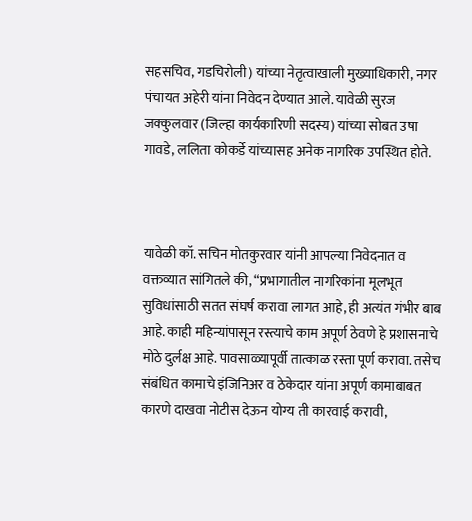सहसचिव, गडचिरोली) यांच्या नेतृत्वाखाली मुख्याधिकारी, नगर पंचायत अहेरी यांना निवेदन देण्यात आले. यावेळी सुरज जक्कुलवार (जिल्हा कार्यकारिणी सदस्य) यांच्या सोबत उषा गावडे, ललिता कोकर्डे यांच्यासह अनेक नागरिक उपस्थित होते.



यावेळी कॉ. सचिन मोतकुरवार यांनी आपल्या निवेदनात व वक्तव्यात सांगितले की, “प्रभागातील नागरिकांना मूलभूत सुविधांसाठी सतत संघर्ष करावा लागत आहे, ही अत्यंत गंभीर बाब आहे. काही महिन्यांपासून रस्त्याचे काम अपूर्ण ठेवणे हे प्रशासनाचे मोठे दुर्लक्ष आहे. पावसाळ्यापूर्वी तात्काळ रस्ता पूर्ण करावा. तसेच संबंधित कामाचे इंजिनिअर व ठेकेदार यांना अपूर्ण कामाबाबत कारणे दाखवा नोटीस देऊन योग्य ती कारवाई करावी,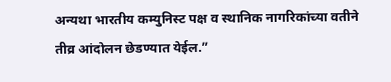अन्यथा भारतीय कम्युनिस्ट पक्ष व स्थानिक नागरिकांच्या वतीने तीव्र आंदोलन छेडण्यात येईल.”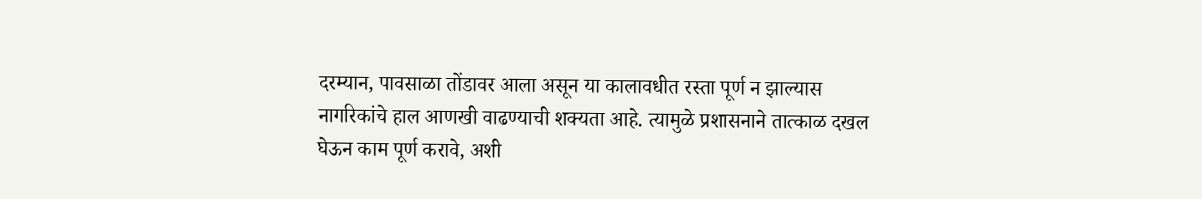दरम्यान, पावसाळा तोंडावर आला असून या कालावधीत रस्ता पूर्ण न झाल्यास नागरिकांचे हाल आणखी वाढण्याची शक्यता आहे. त्यामुळे प्रशासनाने तात्काळ दखल घेऊन काम पूर्ण करावे, अशी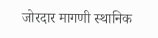जोरदार मागणी स्थानिक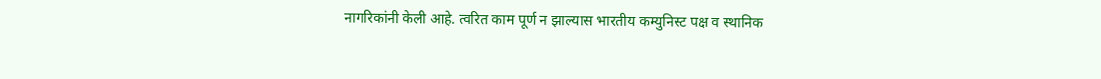नागरिकांनी केली आहे. त्वरित काम पूर्ण न झाल्यास भारतीय कम्युनिस्ट पक्ष व स्थानिक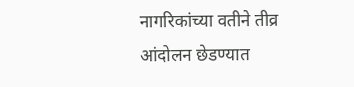नागरिकांच्या वतीने तीव्र आंदोलन छेडण्यात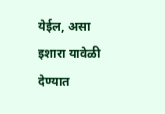येईल, असा इशारा यावेळी देण्यात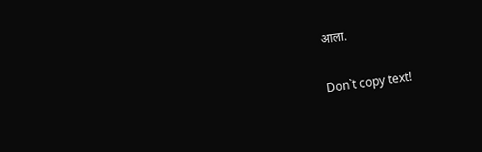आला.

Don`t copy text!